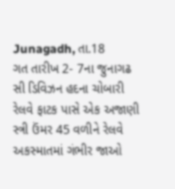Junagadh, તા.18
ગત તારીખ 2- 7ના જુનાગઢ સી ડિવિઝન હદના ચોબારી રેલવે ફાટક પાસે એક અજાણી સ્ત્રી ઉંમર 45 વળીને રેલવે અકસ્માતમાં ગંભીર જાઓ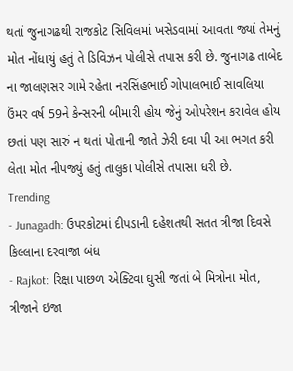થતાં જુનાગઢથી રાજકોટ સિવિલમાં ખસેડવામાં આવતા જ્યાં તેમનું મોત નોંધાયું હતું તે ડિવિઝન પોલીસે તપાસ કરી છે. જુનાગઢ તાબેદ ના જાલણસર ગામે રહેતા નરસિંહભાઈ ગોપાલભાઈ સાવલિયા ઉંમર વર્ષ 59ને કેન્સરની બીમારી હોય જેનું ઓપરેશન કરાવેલ હોય છતાં પણ સારું ન થતાં પોતાની જાતે ઝેરી દવા પી આ ભગત કરી લેતા મોત નીપજ્યું હતું તાલુકા પોલીસે તપાસા ધરી છે.
Trending
- Junagadh: ઉપરકોટમાં દીપડાની દહેશતથી સતત ત્રીજા દિવસે કિલ્લાના દરવાજા બંધ
- Rajkot: રિક્ષા પાછળ એક્ટિવા ઘુસી જતાં બે મિત્રોના મોત, ત્રીજાને ઇજા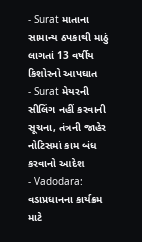- Surat માતાના સામાન્ય ઠપકાથી માઠું લાગતાં 13 વર્ષીય કિશોરનો આપઘાત
- Surat મેયરની સીલિંગ નહીં કરવાની સૂચના, તંત્રની જાહેર નોટિસમાં કામ બંધ કરવાનો આદેશ
- Vadodara: વડાપ્રધાનના કાર્યક્રમ માટે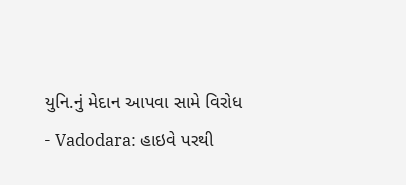યુનિ.નું મેદાન આપવા સામે વિરોધ
- Vadodara: હાઇવે પરથી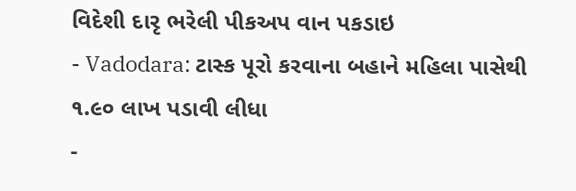વિદેશી દારૃ ભરેલી પીકઅપ વાન પકડાઇ
- Vadodara: ટાસ્ક પૂરો કરવાના બહાને મહિલા પાસેથી ૧.૯૦ લાખ પડાવી લીધા
-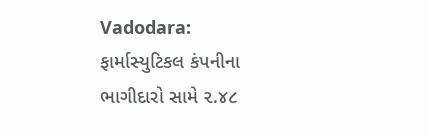Vadodara: ફાર્માસ્યુટિકલ કંપનીના ભાગીદારો સામે ૨.૪૮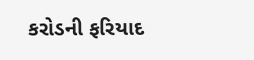કરોડની ફરિયાદ